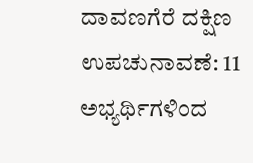ದಾವಣಗೆರೆ ದಕ್ಷಿಣ ಉಪಚುನಾವಣೆ: 11 ಅಭ್ಯರ್ಥಿಗಳಿಂದ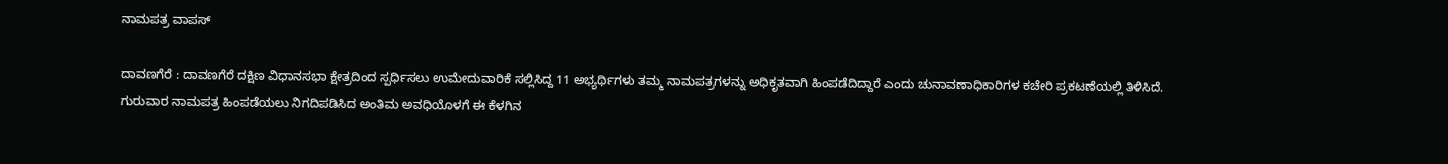ನಾಮಪತ್ರ ವಾಪಸ್

ದಾವಣಗೆರೆ : ದಾವಣಗೆರೆ ದಕ್ಷಿಣ ವಿಧಾನಸಭಾ ಕ್ಷೇತ್ರದಿಂದ ಸ್ಪರ್ಧಿಸಲು ಉಮೇದುವಾರಿಕೆ ಸಲ್ಲಿಸಿದ್ದ 11 ಅಭ್ಯರ್ಥಿಗಳು ತಮ್ಮ ನಾಮಪತ್ರಗಳನ್ನು ಅಧಿಕೃತವಾಗಿ ಹಿಂಪಡೆದಿದ್ದಾರೆ ಎಂದು ಚುನಾವಣಾಧಿಕಾರಿಗಳ ಕಚೇರಿ ಪ್ರಕಟಣೆಯಲ್ಲಿ ತಿಳಿಸಿದೆ.
ಗುರುವಾರ ನಾಮಪತ್ರ ಹಿಂಪಡೆಯಲು ನಿಗದಿಪಡಿಸಿದ ಅಂತಿಮ ಅವಧಿಯೊಳಗೆ ಈ ಕೆಳಗಿನ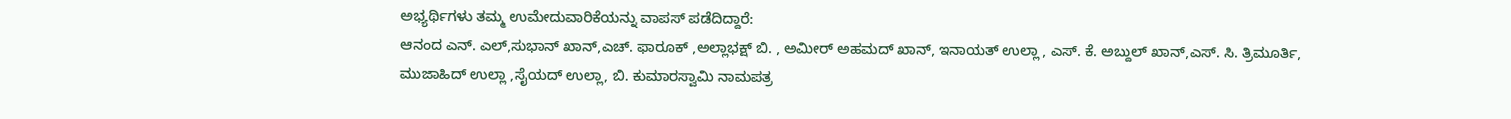ಅಭ್ಯರ್ಥಿಗಳು ತಮ್ಮ ಉಮೇದುವಾರಿಕೆಯನ್ನು ವಾಪಸ್ ಪಡೆದಿದ್ದಾರೆ:
ಆನಂದ ಎನ್. ಎಲ್,ಸುಭಾನ್ ಖಾನ್,ಎಚ್. ಫಾರೂಕ್ ,ಅಲ್ಲಾಭಕ್ಷ್ ಬಿ. , ಅಮೀರ್ ಅಹಮದ್ ಖಾನ್, ಇನಾಯತ್ ಉಲ್ಲಾ , ಎಸ್. ಕೆ. ಅಬ್ದುಲ್ ಖಾನ್,ಎಸ್. ಸಿ. ತ್ರಿಮೂರ್ತಿ, ಮುಜಾಹಿದ್ ಉಲ್ಲಾ ,ಸೈಯದ್ ಉಲ್ಲಾ, ಬಿ. ಕುಮಾರಸ್ವಾಮಿ ನಾಮಪತ್ರ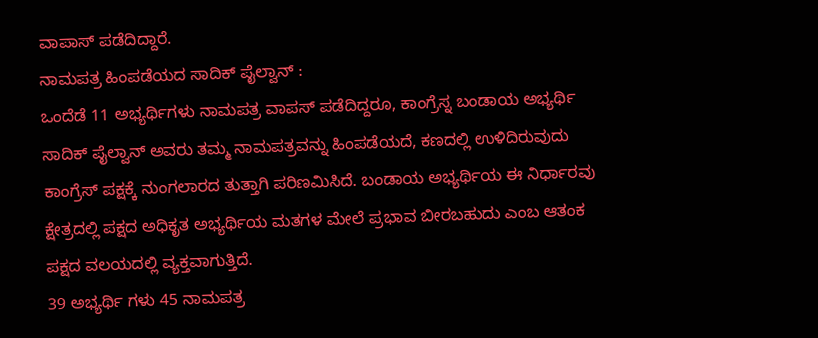ವಾಪಾಸ್ ಪಡೆದಿದ್ದಾರೆ.
ನಾಮಪತ್ರ ಹಿಂಪಡೆಯದ ಸಾದಿಕ್ ಪೈಲ್ವಾನ್ :
ಒಂದೆಡೆ 11 ಅಭ್ಯರ್ಥಿಗಳು ನಾಮಪತ್ರ ವಾಪಸ್ ಪಡೆದಿದ್ದರೂ, ಕಾಂಗ್ರೆಸ್ನ ಬಂಡಾಯ ಅಭ್ಯರ್ಥಿ ಸಾದಿಕ್ ಪೈಲ್ವಾನ್ ಅವರು ತಮ್ಮ ನಾಮಪತ್ರವನ್ನು ಹಿಂಪಡೆಯದೆ, ಕಣದಲ್ಲಿ ಉಳಿದಿರುವುದು ಕಾಂಗ್ರೆಸ್ ಪಕ್ಷಕ್ಕೆ ನುಂಗಲಾರದ ತುತ್ತಾಗಿ ಪರಿಣಮಿಸಿದೆ. ಬಂಡಾಯ ಅಭ್ಯರ್ಥಿಯ ಈ ನಿರ್ಧಾರವು ಕ್ಷೇತ್ರದಲ್ಲಿ ಪಕ್ಷದ ಅಧಿಕೃತ ಅಭ್ಯರ್ಥಿಯ ಮತಗಳ ಮೇಲೆ ಪ್ರಭಾವ ಬೀರಬಹುದು ಎಂಬ ಆತಂಕ ಪಕ್ಷದ ವಲಯದಲ್ಲಿ ವ್ಯಕ್ತವಾಗುತ್ತಿದೆ.
39 ಅಭ್ಯರ್ಥಿ ಗಳು 45 ನಾಮಪತ್ರ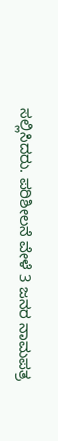ಸಲ್ಲಿಸಿದರು. ಪರಿಶೀಲನೆ ವೇಳೆ 3 ಜನರ ನಾಮಪತ್ರ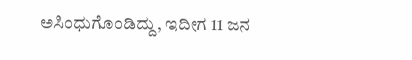ಅಸಿಂಧುಗೊಂಡಿದ್ದು, ಇದೀಗ 11 ಜನ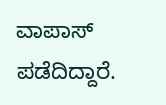ವಾಪಾಸ್ ಪಡೆದಿದ್ದಾರೆ.